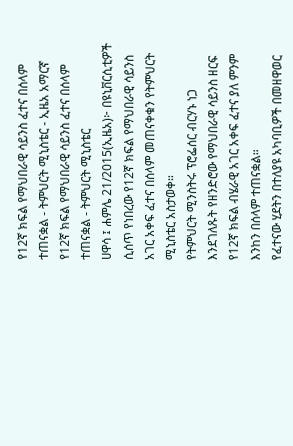የ12ኛ ክፍል የማህበራዊ ሳይንስ ፈተና በሰላም ተጠናቋል - ትምህርት ሚኒስቴር - ኢዜአ አማርኛ
የ12ኛ ክፍል የማህበራዊ ሳይንስ ፈተና በሰላም ተጠናቋል - ትምህርት ሚኒስቴር
ሀዋሳ ፤ ሐምሌ 21/2015(ኢዜአ)፦ በዩኒቨርሲቲዎች ሲሰጥ የነበረው የ12ኛ ክፍል የማህበራዊ ሳይንስ አገር አቀፍ ፈተና በሰላም መጠናቀቁን የትምህርት ሚኒስቴር አስታወቀ።
የትምህርት ሚንስትሩ ፕሮፌሰር ብርሃኑ ነጋ እንደገለጹት የዘንድሮው የማህበራዊ ሳይንስ ዘርፍ የ12ኛ ክፍል ብሄራዊ አገር አቀፍ ፈተና ያለ ምንም እንከን በሰላም ተጠናቋል።
የፈተናው ሂደትን በተለያዩ አካባቢዎች በመዘዋወር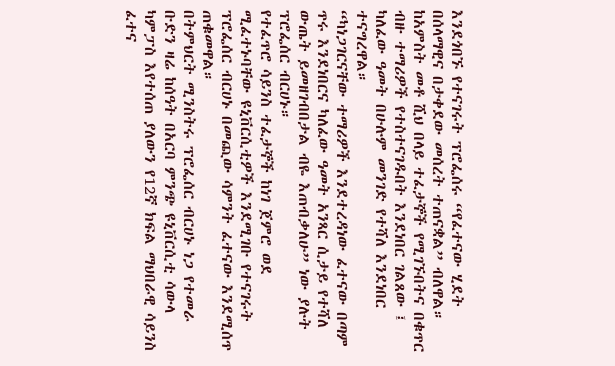እንደጎበኙ የተናገሩት ፕሮፌሰሩ “የፈተናው ሂደት በሰላማዊና በታቀደው መሰረት ተጠናቋል” ብለዋል።
ከአምስት መቶ ሺህ በላይ ተፈታኞች የሚገኙበትና በቁጥር ብዙ ተማሪዎች የተስተናገዱበት እንደነበር ገልጸው ፤ ካለፈው ዓመት በሁሉም መንገድ የተሻለ እንደነበር ተናግረዋል።
“ካነጋገርናቸው ተማሪዎች እንደተረዳነው ፈተናው በጣም ጥሩ እንደነበርና ካለፈው ዓመት አንጻር ሲታይ የተሻለ ውጤት ይመዘገብበታል ብዬ እጠብቃለሁ” ነው ያሉት ፕሮፌሰር ብርሀኑ።
የተፈጥሮ ሳይንስ ተፈታኞች ከነገ ጀምሮ ወደ ሚፈተኑባቸው ዩኒቨርሲቲዎች እንደሚገቡ የተናገሩት ፕሮፌሰር ብርሀኑ በመጪው ሳምንት ፈተናው እንደሚሰጥ ጠቁመዋል።
በትምህርት ሚንስትሩ ፕሮፌሰር ብርሀኑ ነጋ የተመራ ቡድን ዛሬ ከሰዓት በአርባ ምንጭ ዩኒቨርሲቲ ሳውላ ካምፓስ እየተሰጠ ያለውን የ12ኛ ክፍል ማህበራዊ ሳይንስ ፈተና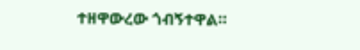ተዘዋውረው ጎብኝተዋል።